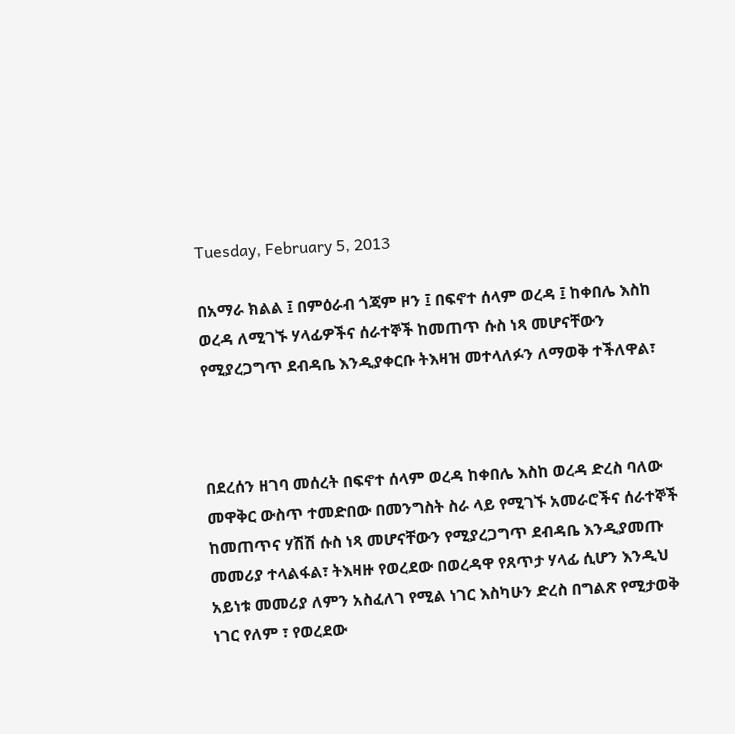Tuesday, February 5, 2013

በአማራ ክልል ፤ በምዕራብ ጎጃም ዞን ፤ በፍኖተ ሰላም ወረዳ ፤ ከቀበሌ እስከ ወረዳ ለሚገኙ ሃላፊዎችና ሰራተኞች ከመጠጥ ሱስ ነጻ መሆናቸውን የሚያረጋግጥ ደብዳቤ እንዲያቀርቡ ትእዛዝ መተላለፉን ለማወቅ ተችለዋል፣



በደረሰን ዘገባ መሰረት በፍኖተ ሰላም ወረዳ ከቀበሌ እስከ ወረዳ ድረስ ባለው መዋቅር ውስጥ ተመድበው በመንግስት ስራ ላይ የሚገኙ አመራሮችና ሰራተኞች ከመጠጥና ሃሽሽ ሱስ ነጻ መሆናቸውን የሚያረጋግጥ ደብዳቤ እንዲያመጡ መመሪያ ተላልፋል፣ ትእዛዙ የወረደው በወረዳዋ የጸጥታ ሃላፊ ሲሆን እንዲህ አይነቱ መመሪያ ለምን አስፈለገ የሚል ነገር እስካሁን ድረስ በግልጽ የሚታወቅ ነገር የለም ፣ የወረደው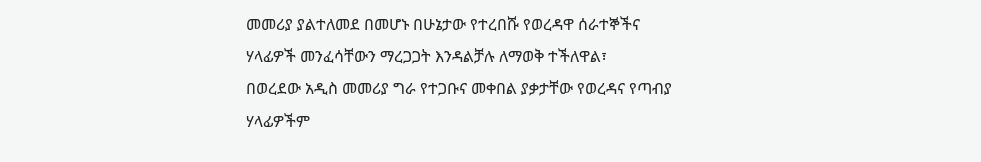መመሪያ ያልተለመደ በመሆኑ በሁኔታው የተረበሹ የወረዳዋ ሰራተኞችና ሃላፊዎች መንፈሳቸውን ማረጋጋት እንዳልቻሉ ለማወቅ ተችለዋል፣
በወረደው አዲስ መመሪያ ግራ የተጋቡና መቀበል ያቃታቸው የወረዳና የጣብያ ሃላፊዎችም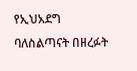የኢህአደግ ባለስልጣናት በዘረፉት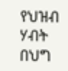የህዝብ ሃብት በህግ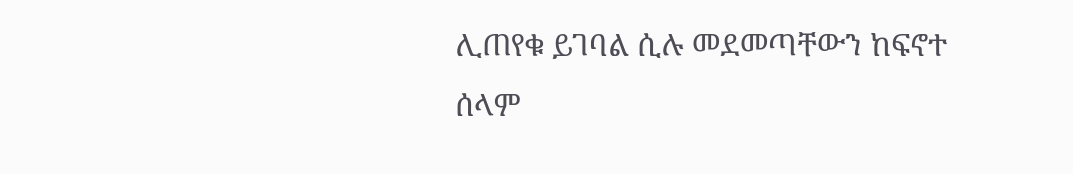ሊጠየቁ ይገባል ሲሉ መደመጣቸውን ከፍኖተ ሰላም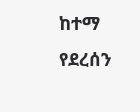ከተማ የደረሰን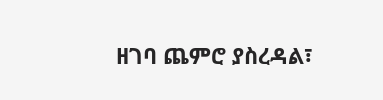ዘገባ ጨምሮ ያስረዳል፣